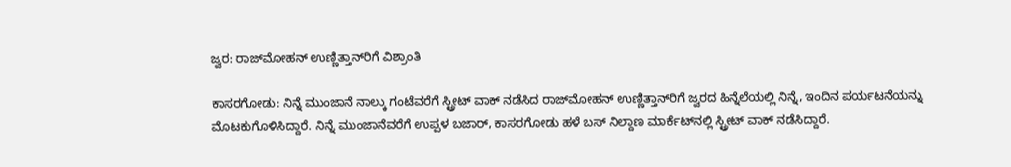ಜ್ವರ: ರಾಜ್‌ಮೋಹನ್ ಉಣ್ಣಿತ್ತಾನ್‌ರಿಗೆ ವಿಶ್ರಾಂತಿ

ಕಾಸರಗೋಡು: ನಿನ್ನೆ ಮುಂಜಾನೆ ನಾಲ್ಕು ಗಂಟೆವರೆಗೆ ಸ್ಟ್ರೀಟ್ ವಾಕ್ ನಡೆಸಿದ ರಾಜ್‌ಮೋಹನ್ ಉಣ್ಣಿತ್ತಾನ್‌ರಿಗೆ ಜ್ವರದ ಹಿನ್ನೆಲೆಯಲ್ಲಿ ನಿನ್ನೆ, ಇಂದಿನ ಪರ್ಯಟನೆಯನ್ನು ಮೊಟಕುಗೊಳಿಸಿದ್ದಾರೆ. ನಿನ್ನೆ ಮುಂಜಾನೆವರೆಗೆ ಉಪ್ಪಳ ಬಜಾರ್, ಕಾಸರಗೋಡು ಹಳೆ ಬಸ್ ನಿಲ್ದಾಣ ಮಾರ್ಕೆಟ್‌ನಲ್ಲಿ ಸ್ಟ್ರೀಟ್ ವಾಕ್ ನಡೆಸಿದ್ದಾರೆ.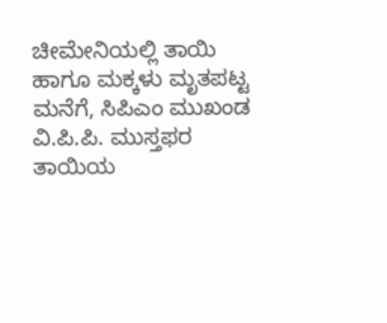ಚೀಮೇನಿಯಲ್ಲಿ ತಾಯಿ ಹಾಗೂ ಮಕ್ಕಳು ಮೃತಪಟ್ಟ ಮನೆಗೆ, ಸಿಪಿಎಂ ಮುಖಂಡ ವಿ.ಪಿ.ಪಿ. ಮುಸ್ತಫರ ತಾಯಿಯ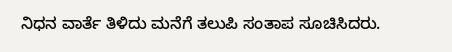ನಿಧನ ವಾರ್ತೆ ತಿಳಿದು ಮನೆಗೆ ತಲುಪಿ ಸಂತಾಪ ಸೂಚಿಸಿದರು.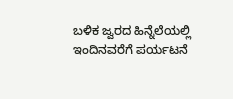ಬಳಿಕ ಜ್ವರದ ಹಿನ್ನೆಲೆಯಲ್ಲಿ ಇಂದಿನವರೆಗೆ ಪರ್ಯಟನೆ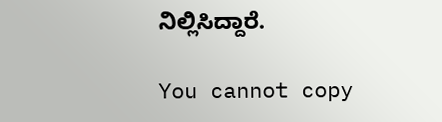ನಿಲ್ಲಿಸಿದ್ದಾರೆ.

You cannot copy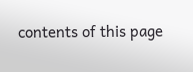contents of this page